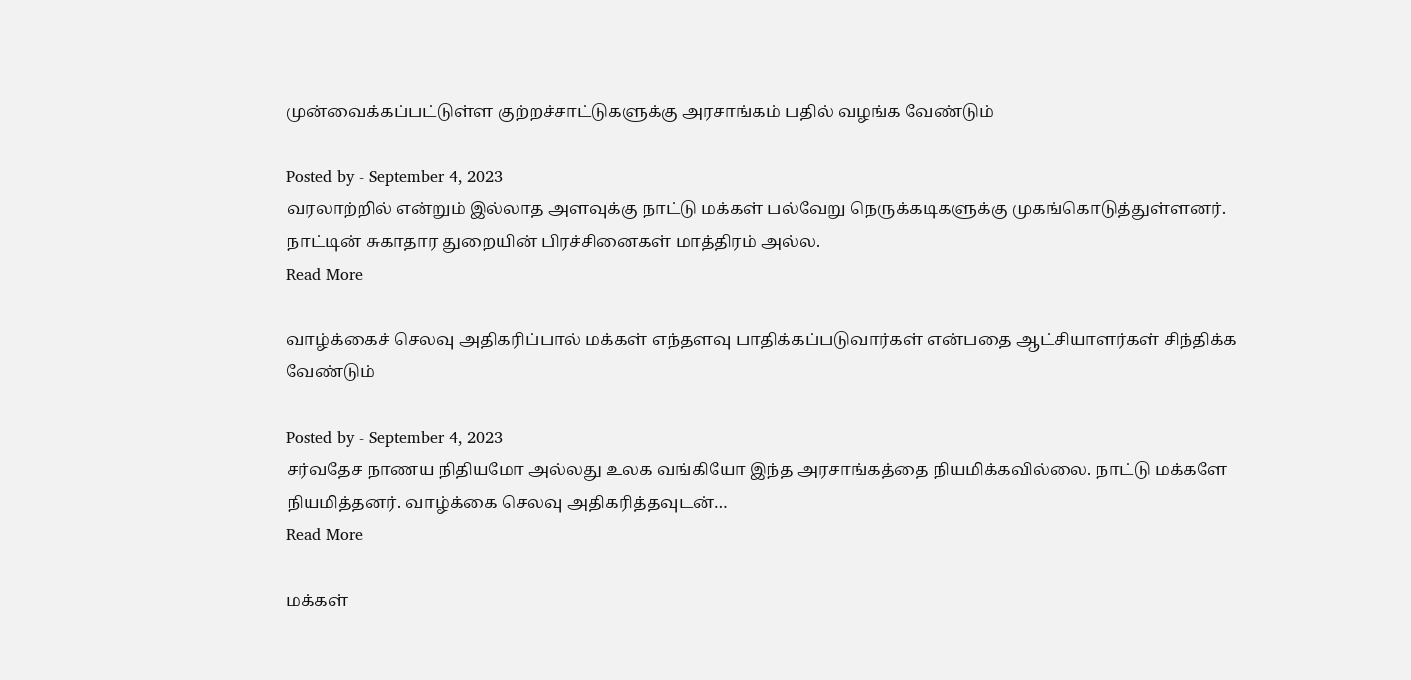முன்வைக்கப்பட்டுள்ள குற்றச்சாட்டுகளுக்கு அரசாங்கம் பதில் வழங்க வேண்டும்

Posted by - September 4, 2023
வரலாற்றில் என்றும் இல்லாத அளவுக்கு நாட்டு மக்கள் பல்வேறு நெருக்கடிகளுக்கு முகங்கொடுத்துள்ளனர். நாட்டின் சுகாதார துறையின் பிரச்சினைகள் மாத்திரம் அல்ல.
Read More

வாழ்க்கைச் செலவு அதிகரிப்பால் மக்கள் எந்தளவு பாதிக்கப்படுவார்கள் என்பதை ஆட்சியாளர்கள் சிந்திக்க வேண்டும்

Posted by - September 4, 2023
சர்வதேச நாணய நிதியமோ அல்லது உலக வங்கியோ இந்த அரசாங்கத்தை நியமிக்கவில்லை. நாட்டு மக்களே நியமித்தனர். வாழ்க்கை செலவு அதிகரித்தவுடன்…
Read More

மக்கள்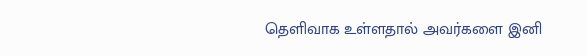தெளிவாக உள்ளதால் அவர்களை இனி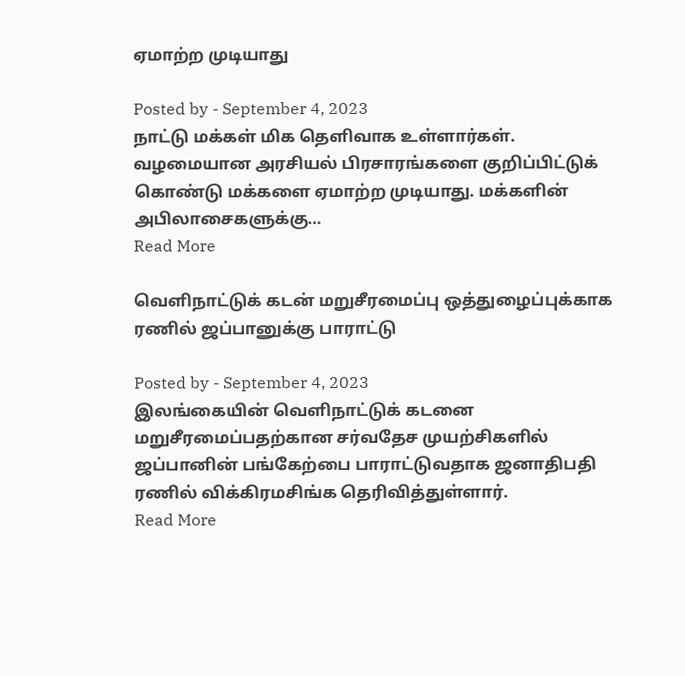ஏமாற்ற முடியாது

Posted by - September 4, 2023
நாட்டு மக்கள் மிக தெளிவாக உள்ளார்கள். வழமையான அரசியல் பிரசாரங்களை குறிப்பிட்டுக் கொண்டு மக்களை ஏமாற்ற முடியாது. மக்களின் அபிலாசைகளுக்கு…
Read More

வெளிநாட்டுக் கடன் மறுசீரமைப்பு ஒத்துழைப்புக்காக ரணில் ஜப்பானுக்கு பாராட்டு

Posted by - September 4, 2023
இலங்கையின் வெளிநாட்டுக் கடனை மறுசீரமைப்பதற்கான சர்வதேச முயற்சிகளில் ஜப்பானின் பங்கேற்பை பாராட்டுவதாக ஜனாதிபதி ரணில் விக்கிரமசிங்க தெரிவித்துள்ளார்.
Read More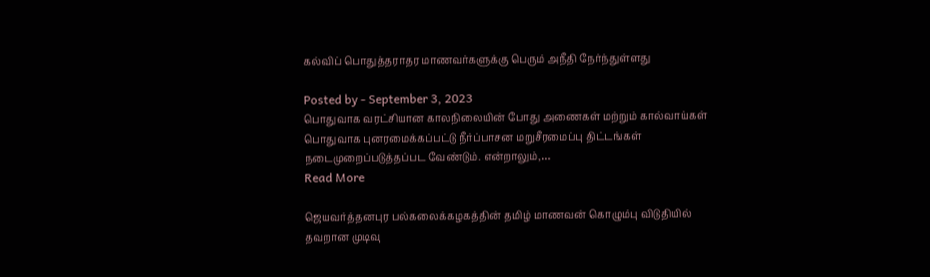கல்விப் பொதுத்தராதர மாணவர்களுக்கு பெரும் அநீதி நேர்ந்துள்ளது

Posted by - September 3, 2023
பொதுவாக வரட்சியான காலநிலையின் போது அணைகள் மற்றும் கால்வாய்கள் பொதுவாக புனரமைக்கப்பட்டு நீர்ப்பாசன மறுசீரமைப்பு திட்டங்கள் நடைமுறைப்படுத்தப்பட வேண்டும். என்றாலும்,…
Read More

ஜெயவர்த்தனபுர பல்கலைக்கழகத்தின் தமிழ் மாணவன் கொழும்பு விடுதியில் தவறான முடிவு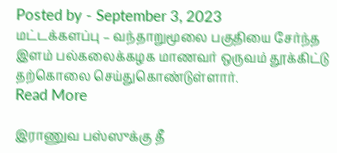Posted by - September 3, 2023
மட்டக்களப்பு – வந்தாறுமூலை பகுதியை சேர்ந்த இளம் பல்கலைக்கழக மாணவர் ஒருவம் தூக்கிட்டு தற்கொலை செய்துகொண்டுள்ளார்.
Read More

இராணுவ பஸ்ஸுக்கு தீ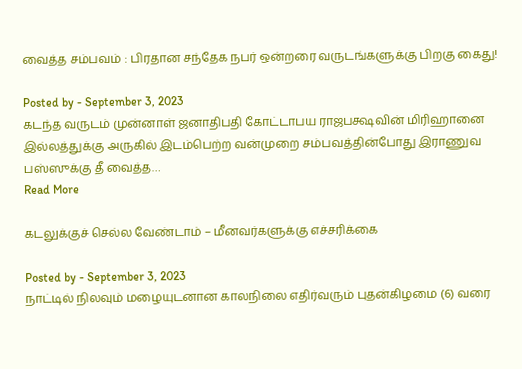வைத்த சம்பவம் : பிரதான சந்தேக நபர் ஒன்றரை வருடங்களுக்கு பிறகு கைது!

Posted by - September 3, 2023
கடந்த வருடம் முன்னாள் ஜனாதிபதி கோட்டாபய ராஜபக்ஷவின் மிரிஹானை இல்லத்துக்கு அருகில் இடம்பெற்ற வன்முறை சம்பவத்தின்போது இராணுவ பஸ்ஸுக்கு தீ வைத்த…
Read More

கடலுக்குச் செல்ல வேண்டாம் – மீனவர்களுக்கு எச்சரிக்கை

Posted by - September 3, 2023
நாட்டில் நிலவும் மழையுடனான காலநிலை எதிர்வரும் புதன்கிழமை (6) வரை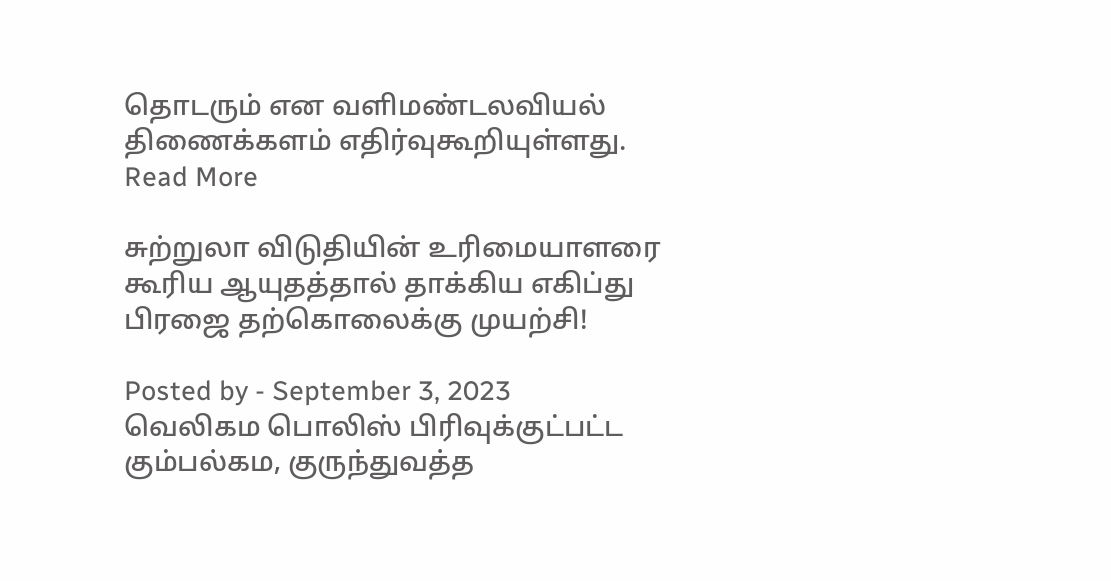தொடரும் என வளிமண்டலவியல் திணைக்களம் எதிர்வுகூறியுள்ளது.
Read More

சுற்றுலா விடுதியின் உரிமையாளரை கூரிய ஆயுதத்தால் தாக்கிய எகிப்து பிரஜை தற்கொலைக்கு முயற்சி!

Posted by - September 3, 2023
வெலிகம பொலிஸ் பிரிவுக்குட்பட்ட கும்பல்கம, குருந்துவத்த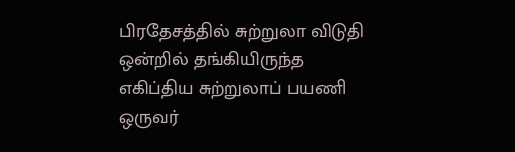பிரதேசத்தில் சுற்றுலா விடுதி ஒன்றில் தங்கியிருந்த எகிப்திய சுற்றுலாப் பயணி  ஒருவர்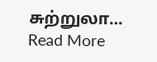சுற்றுலா…
Read More